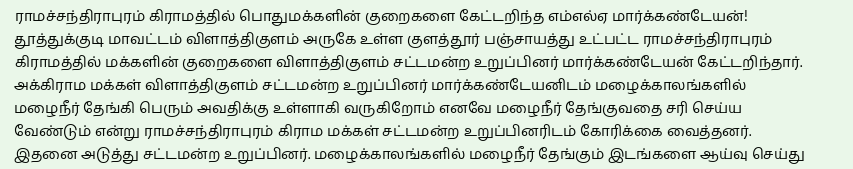ராமச்சந்திராபுரம் கிராமத்தில் பொதுமக்களின் குறைகளை கேட்டறிந்த எம்எல்ஏ மார்க்கண்டேயன்! தூத்துக்குடி மாவட்டம் விளாத்திகுளம் அருகே உள்ள குளத்தூர் பஞ்சாயத்து உட்பட்ட ராமச்சந்திராபுரம் கிராமத்தில் மக்களின் குறைகளை விளாத்திகுளம் சட்டமன்ற உறுப்பினர் மார்க்கண்டேயன் கேட்டறிந்தார். அக்கிராம மக்கள் விளாத்திகுளம் சட்டமன்ற உறுப்பினர் மார்க்கண்டேயனிடம் மழைக்காலங்களில் மழைநீர் தேங்கி பெரும் அவதிக்கு உள்ளாகி வருகிறோம் எனவே மழைநீர் தேங்குவதை சரி செய்ய வேண்டும் என்று ராமச்சந்திராபுரம் கிராம மக்கள் சட்டமன்ற உறுப்பினரிடம் கோரிக்கை வைத்தனர்.
இதனை அடுத்து சட்டமன்ற உறுப்பினர். மழைக்காலங்களில் மழைநீர் தேங்கும் இடங்களை ஆய்வு செய்து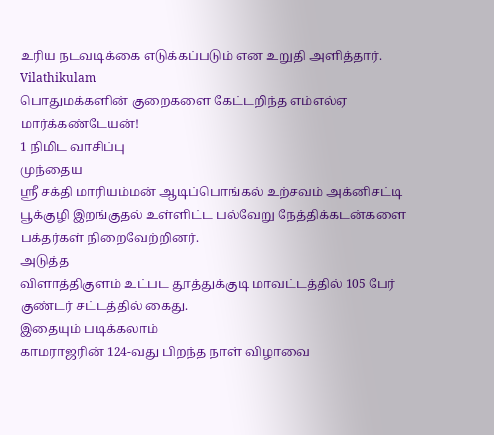உரிய நடவடிக்கை எடுக்கப்படும் என உறுதி அளித்தார்.
Vilathikulam
பொதுமக்களின் குறைகளை கேட்டறிந்த எம்எல்ஏ மார்க்கண்டேயன்!
1 நிமிட வாசிப்பு
முந்தைய
ஸ்ரீ சக்தி மாரியம்மன் ஆடிப்பொங்கல் உற்சவம் அக்னிசட்டி பூக்குழி இறங்குதல் உள்ளிட்ட பல்வேறு நேத்திக்கடன்களை பக்தர்கள் நிறைவேற்றினர்.
அடுத்த
விளாத்திகுளம் உட்பட தூத்துக்குடி மாவட்டத்தில் 105 பேர் குண்டர் சட்டத்தில் கைது.
இதையும் படிக்கலாம்
காமராஜரின் 124-வது பிறந்த நாள் விழாவை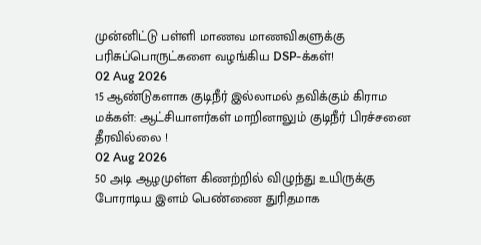முன்னிட்டு பள்ளி மாணவ மாணவிகளுக்கு பரிசுப்பொருட்களை வழங்கிய DSP-க்கள்!
02 Aug 2026
15 ஆண்டுகளாக குடிநீர் இல்லாமல் தவிக்கும் கிராம மக்கள்: ஆட்சியாளர்கள் மாறினாலும் குடிநீர் பிரச்சனை தீரவில்லை !
02 Aug 2026
50 அடி ஆழமுள்ள கிணற்றில் விழுந்து உயிருக்கு போராடிய இளம் பெண்ணை துரிதமாக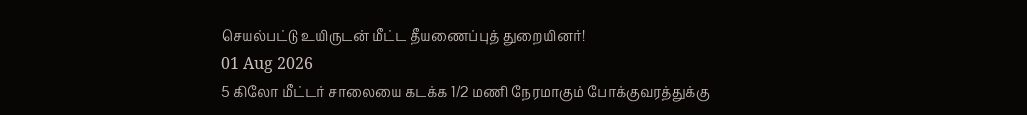செயல்பட்டு உயிருடன் மீட்ட தீயணைப்புத் துறையினர்!
01 Aug 2026
5 கிலோ மீட்டர் சாலையை கடக்க 1/2 மணி நேரமாகும் போக்குவரத்துக்கு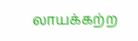லாயக்கற்ற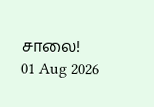சாலை!
01 Aug 2026